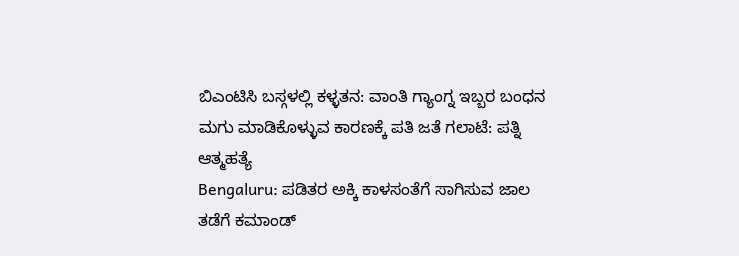ಬಿಎಂಟಿಸಿ ಬಸ್ಗಳಲ್ಲಿ ಕಳ್ಳತನ: ವಾಂತಿ ಗ್ಯಾಂಗ್ನ ಇಬ್ಬರ ಬಂಧನ
ಮಗು ಮಾಡಿಕೊಳ್ಳುವ ಕಾರಣಕ್ಕೆ ಪತಿ ಜತೆ ಗಲಾಟೆ: ಪತ್ನಿ ಆತ್ಮಹತ್ಯೆ
Bengaluru: ಪಡಿತರ ಅಕ್ಕಿ ಕಾಳಸಂತೆಗೆ ಸಾಗಿಸುವ ಜಾಲ ತಡೆಗೆ ಕಮಾಂಡ್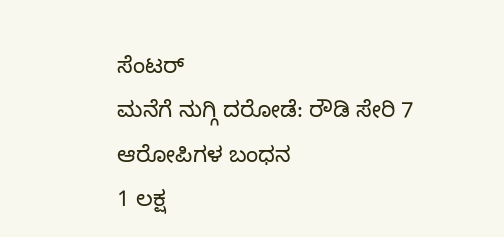ಸೆಂಟರ್
ಮನೆಗೆ ನುಗ್ಗಿ ದರೋಡೆ: ರೌಡಿ ಸೇರಿ 7 ಆರೋಪಿಗಳ ಬಂಧನ
1 ಲಕ್ಷ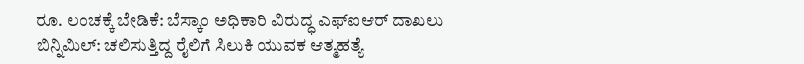ರೂ. ಲಂಚಕ್ಕೆ ಬೇಡಿಕೆ: ಬೆಸ್ಕಾಂ ಅಧಿಕಾರಿ ವಿರುದ್ಧ ಎಫ್ಐಆರ್ ದಾಖಲು
ಬಿನ್ನಿಮಿಲ್: ಚಲಿಸುತ್ತಿದ್ದ ರೈಲಿಗೆ ಸಿಲುಕಿ ಯುವಕ ಆತ್ಮಹತ್ಯೆ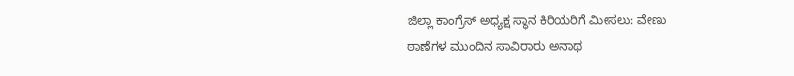ಜಿಲ್ಲಾ ಕಾಂಗ್ರೆಸ್ ಅಧ್ಯಕ್ಷ ಸ್ಥಾನ ಕಿರಿಯರಿಗೆ ಮೀಸಲು: ವೇಣು
ಠಾಣೆಗಳ ಮುಂದಿನ ಸಾವಿರಾರು ಅನಾಥ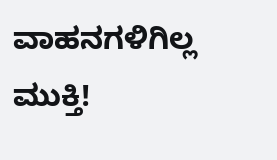ವಾಹನಗಳಿಗಿಲ್ಲ ಮುಕ್ತಿ!